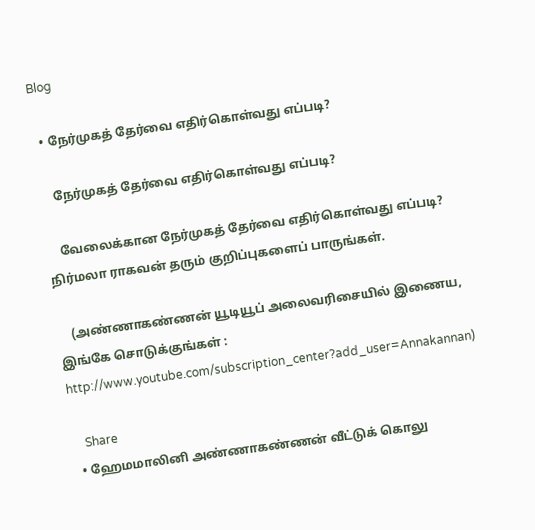Blog

  • நேர்முகத் தேர்வை எதிர்கொள்வது எப்படி?

    நேர்முகத் தேர்வை எதிர்கொள்வது எப்படி?

    வேலைக்கான நேர்முகத் தேர்வை எதிர்கொள்வது எப்படி? நிர்மலா ராகவன் தரும் குறிப்புகளைப் பாருங்கள்.

    (அண்ணாகண்ணன் யூடியூப் அலைவரிசையில் இணைய, இங்கே சொடுக்குங்கள் : http://www.youtube.com/subscription_center?add_user=Annakannan)

    Share
  • ஹேமமாலினி அண்ணாகண்ணன் வீட்டுக் கொலு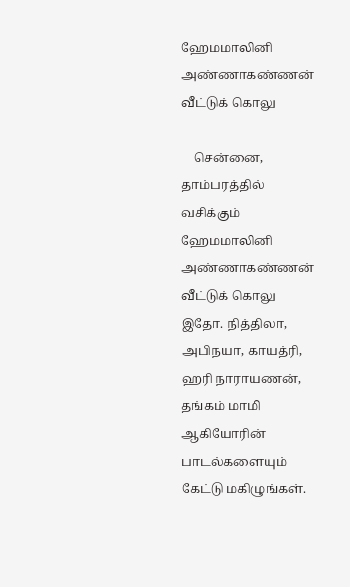ஹேமமாலினி அண்ணாகண்ணன் வீட்டுக் கொலு

    சென்னை, தாம்பரத்தில் வசிக்கும் ஹேமமாலினி அண்ணாகண்ணன் வீட்டுக் கொலு இதோ. நித்திலா, அபிநயா, காயத்ரி, ஹரி நாராயணன், தங்கம் மாமி ஆகியோரின் பாடல்களையும் கேட்டு மகிழுங்கள்.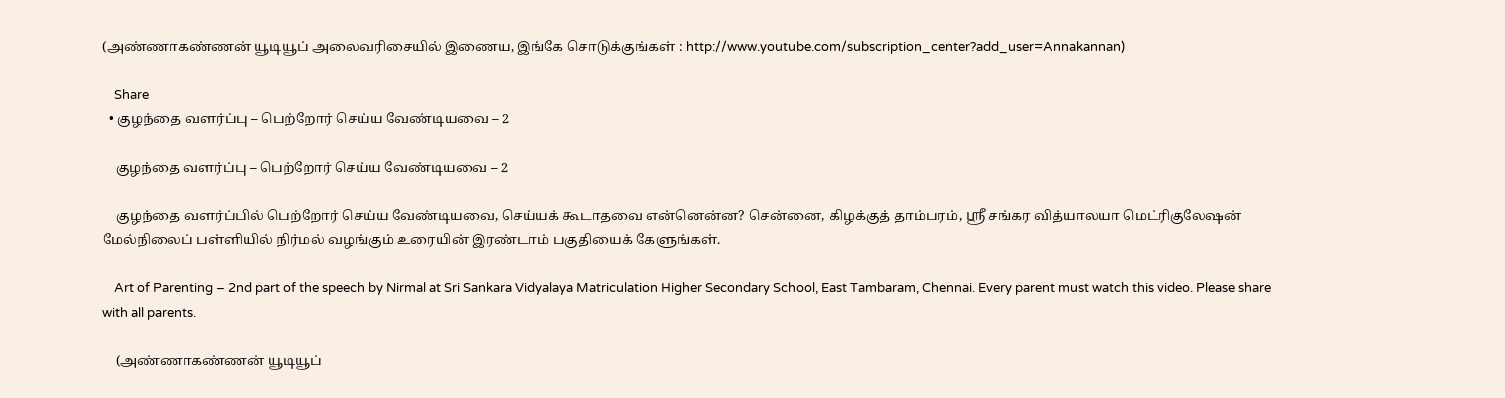(அண்ணாகண்ணன் யூடியூப் அலைவரிசையில் இணைய, இங்கே சொடுக்குங்கள் : http://www.youtube.com/subscription_center?add_user=Annakannan)

    Share
  • குழந்தை வளர்ப்பு – பெற்றோர் செய்ய வேண்டியவை – 2

    குழந்தை வளர்ப்பு – பெற்றோர் செய்ய வேண்டியவை – 2

    குழந்தை வளர்ப்பில் பெற்றோர் செய்ய வேண்டியவை, செய்யக் கூடாதவை என்னென்ன? சென்னை, கிழக்குத் தாம்பரம், ஸ்ரீ சங்கர வித்யாலயா மெட்ரிகுலேஷன் மேல்நிலைப் பள்ளியில் நிர்மல் வழங்கும் உரையின் இரண்டாம் பகுதியைக் கேளுங்கள்.

    Art of Parenting – 2nd part of the speech by Nirmal at Sri Sankara Vidyalaya Matriculation Higher Secondary School, East Tambaram, Chennai. Every parent must watch this video. Please share with all parents.

    (அண்ணாகண்ணன் யூடியூப்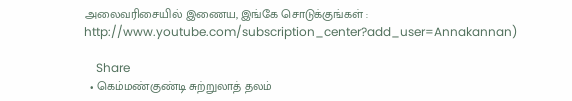அலைவரிசையில் இணைய, இங்கே சொடுக்குங்கள் : http://www.youtube.com/subscription_center?add_user=Annakannan)

    Share
  • கெம்மண்குண்டி சுற்றுலாத் தலம்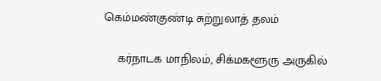கெம்மண்குண்டி சுற்றுலாத் தலம்

    கர்நாடக மாநிலம், சிக்மகளூரு அருகில்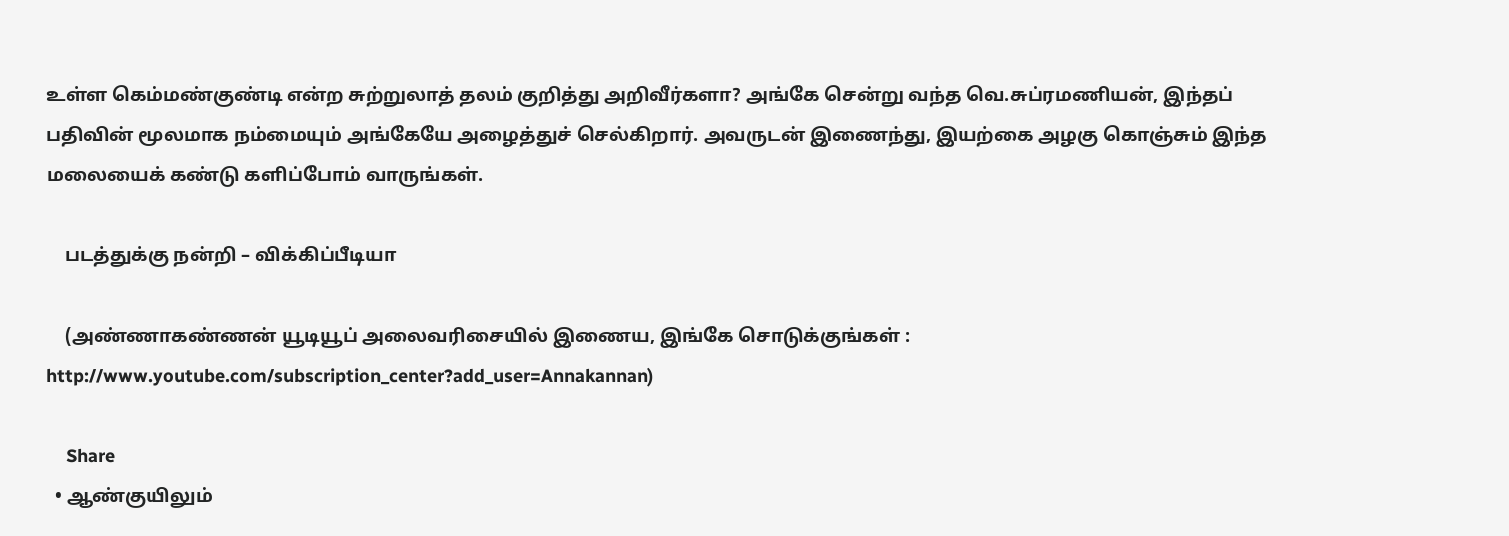உள்ள கெம்மண்குண்டி என்ற சுற்றுலாத் தலம் குறித்து அறிவீர்களா? அங்கே சென்று வந்த வெ.சுப்ரமணியன், இந்தப் பதிவின் மூலமாக நம்மையும் அங்கேயே அழைத்துச் செல்கிறார். அவருடன் இணைந்து, இயற்கை அழகு கொஞ்சும் இந்த மலையைக் கண்டு களிப்போம் வாருங்கள்.

    படத்துக்கு நன்றி – விக்கிப்பீடியா

    (அண்ணாகண்ணன் யூடியூப் அலைவரிசையில் இணைய, இங்கே சொடுக்குங்கள் : http://www.youtube.com/subscription_center?add_user=Annakannan)

    Share
  • ஆண்குயிலும்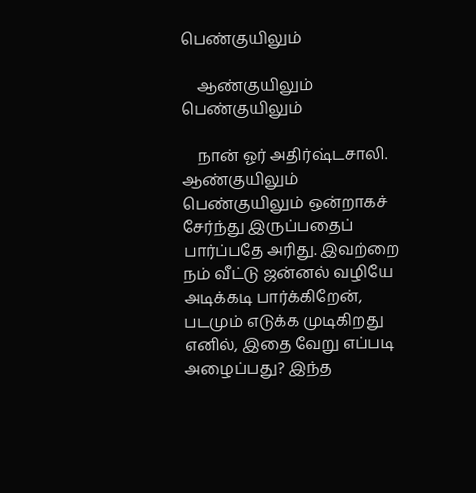பெண்குயிலும்

    ஆண்குயிலும் பெண்குயிலும்

    நான் ஓர் அதிர்ஷ்டசாலி. ஆண்குயிலும் பெண்குயிலும் ஒன்றாகச் சேர்ந்து இருப்பதைப் பார்ப்பதே அரிது. இவற்றை நம் வீட்டு ஜன்னல் வழியே அடிக்கடி பார்க்கிறேன், படமும் எடுக்க முடிகிறது எனில், இதை வேறு எப்படி அழைப்பது? இந்த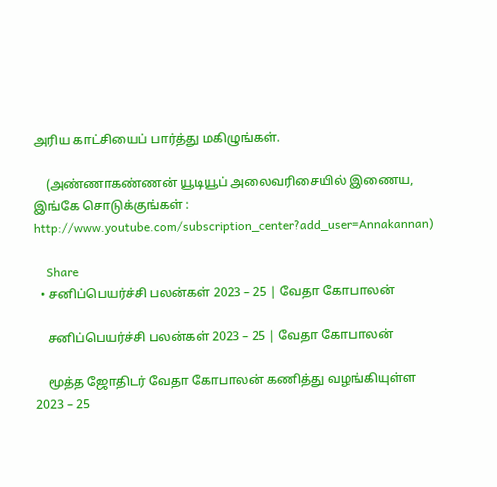அரிய காட்சியைப் பார்த்து மகிழுங்கள்.

    (அண்ணாகண்ணன் யூடியூப் அலைவரிசையில் இணைய, இங்கே சொடுக்குங்கள் : http://www.youtube.com/subscription_center?add_user=Annakannan)

    Share
  • சனிப்பெயர்ச்சி பலன்கள் 2023 – 25 | வேதா கோபாலன்

    சனிப்பெயர்ச்சி பலன்கள் 2023 – 25 | வேதா கோபாலன்

    மூத்த ஜோதிடர் வேதா கோபாலன் கணித்து வழங்கியுள்ள 2023 – 25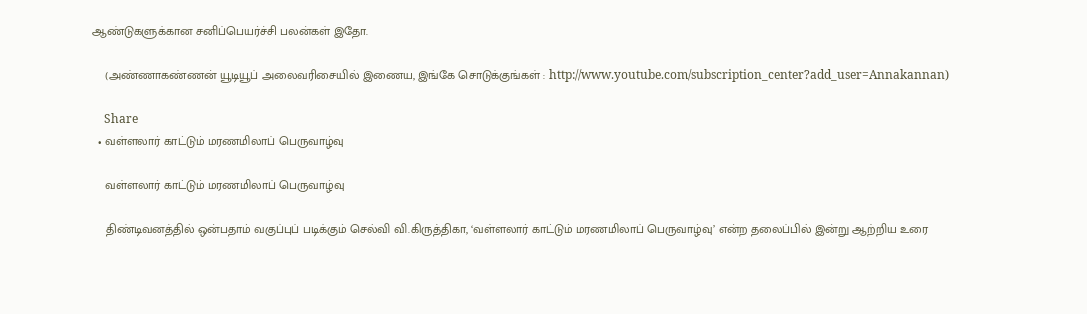ஆண்டுகளுக்கான சனிப்பெயர்ச்சி பலன்கள் இதோ.

    (அண்ணாகண்ணன் யூடியூப் அலைவரிசையில் இணைய, இங்கே சொடுக்குங்கள் : http://www.youtube.com/subscription_center?add_user=Annakannan)

    Share
  • வள்ளலார் காட்டும் மரணமிலாப் பெருவாழ்வு

    வள்ளலார் காட்டும் மரணமிலாப் பெருவாழ்வு

    திண்டிவனத்தில் ஒன்பதாம் வகுப்புப் படிக்கும் செல்வி வி.கிருத்திகா, ‘வள்ளலார் காட்டும் மரணமிலாப் பெருவாழ்வு’ என்ற தலைப்பில் இன்று ஆற்றிய உரை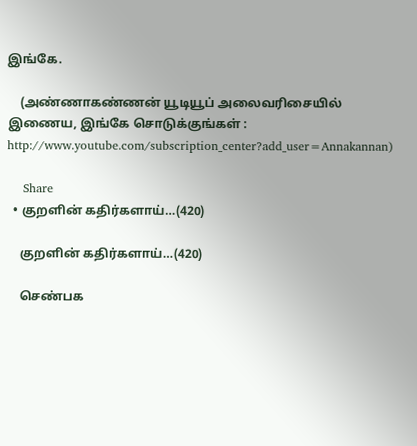இங்கே.

    (அண்ணாகண்ணன் யூடியூப் அலைவரிசையில் இணைய, இங்கே சொடுக்குங்கள் : http://www.youtube.com/subscription_center?add_user=Annakannan)

    Share
  • குறளின் கதிர்களாய்…(420)

    குறளின் கதிர்களாய்…(420)

    செண்பக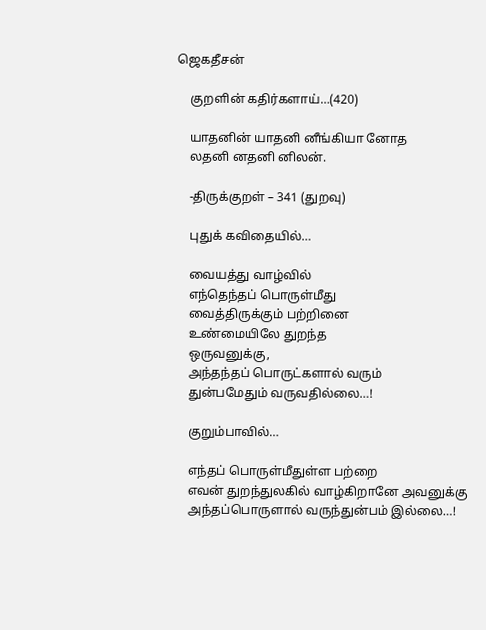ஜெகதீசன்

    குறளின் கதிர்களாய்…(420)

    யாதனின் யாதனி னீங்கியா னோத
    லதனி னதனி னிலன்.

    -திருக்குறள் – 341 (துறவு)

    புதுக் கவிதையில்…

    வையத்து வாழ்வில்
    எந்தெந்தப் பொருள்மீது
    வைத்திருக்கும் பற்றினை
    உண்மையிலே துறந்த
    ஒருவனுக்கு,
    அந்தந்தப் பொருட்களால் வரும்
    துன்பமேதும் வருவதில்லை…!

    குறும்பாவில்…

    எந்தப் பொருள்மீதுள்ள பற்றை
    எவன் துறந்துலகில் வாழ்கிறானே அவனுக்கு
    அந்தப்பொருளால் வருந்துன்பம் இல்லை…!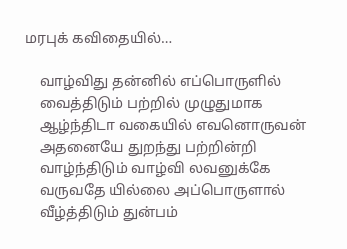மரபுக் கவிதையில்…

    வாழ்விது தன்னில் எப்பொருளில்
    வைத்திடும் பற்றில் முழுதுமாக
    ஆழ்ந்திடா வகையில் எவனொருவன்
    அதனையே துறந்து பற்றின்றி
    வாழ்ந்திடும் வாழ்வி லவனுக்கே
    வருவதே யில்லை அப்பொருளால்
    வீழ்த்திடும் துன்பம்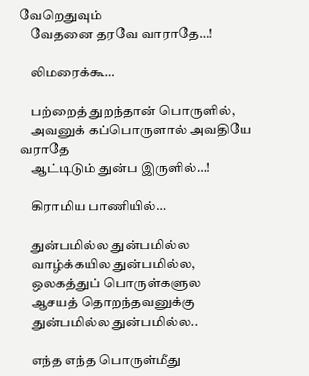வேறெதுவும்
    வேதனை தரவே வாராதே…!

    லிமரைக்கூ…

    பற்றைத் துறந்தான் பொருளில்,
    அவனுக் கப்பொருளால் அவதியே வராதே
    ஆட்டிடும் துன்ப இருளில்…!

    கிராமிய பாணியில்…

    துன்பமில்ல துன்பமில்ல
    வாழ்க்கயில துன்பமில்ல,
    ஒலகத்துப் பொருள்களுல
    ஆசயத் தொறந்தவனுக்கு
    துன்பமில்ல துன்பமில்ல..

    எந்த எந்த பொருள்மீது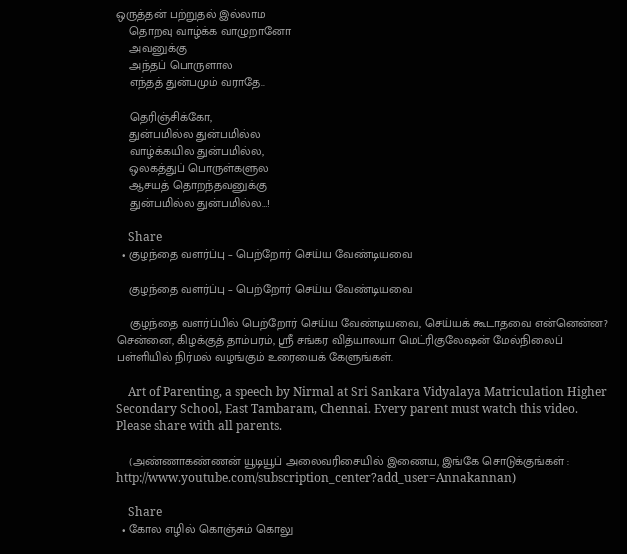ஒருத்தன் பற்றுதல் இல்லாம
    தொறவு வாழ்க்க வாழுறானோ
    அவனுக்கு
    அந்தப் பொருளால
    எந்தத் துன்பமும் வராதே..

    தெரிஞ்சிக்கோ,
    துன்பமில்ல துன்பமில்ல
    வாழ்க்கயில துன்பமில்ல,
    ஒலகத்துப் பொருள்களுல
    ஆசயத் தொறந்தவனுக்கு
    துன்பமில்ல துன்பமில்ல…!

    Share
  • குழந்தை வளர்ப்பு – பெற்றோர் செய்ய வேண்டியவை

    குழந்தை வளர்ப்பு – பெற்றோர் செய்ய வேண்டியவை

    குழந்தை வளர்ப்பில் பெற்றோர் செய்ய வேண்டியவை, செய்யக் கூடாதவை என்னென்ன? சென்னை, கிழக்குத் தாம்பரம், ஸ்ரீ சங்கர வித்யாலயா மெட்ரிகுலேஷன் மேல்நிலைப் பள்ளியில் நிர்மல் வழங்கும் உரையைக் கேளுங்கள்.

    Art of Parenting, a speech by Nirmal at Sri Sankara Vidyalaya Matriculation Higher Secondary School, East Tambaram, Chennai. Every parent must watch this video. Please share with all parents.

    (அண்ணாகண்ணன் யூடியூப் அலைவரிசையில் இணைய, இங்கே சொடுக்குங்கள் : http://www.youtube.com/subscription_center?add_user=Annakannan)

    Share
  • கோல எழில் கொஞ்சும் கொலு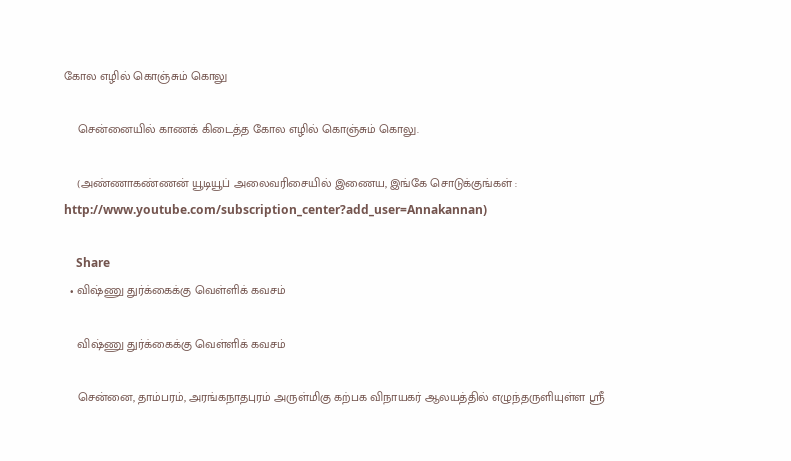கோல எழில் கொஞ்சும் கொலு

    சென்னையில் காணக் கிடைத்த கோல எழில் கொஞ்சும் கொலு.

    (அண்ணாகண்ணன் யூடியூப் அலைவரிசையில் இணைய, இங்கே சொடுக்குங்கள் : http://www.youtube.com/subscription_center?add_user=Annakannan)

    Share
  • விஷ்ணு துர்க்கைக்கு வெள்ளிக் கவசம்

    விஷ்ணு துர்க்கைக்கு வெள்ளிக் கவசம்

    சென்னை, தாம்பரம், அரங்கநாதபுரம் அருள்மிகு கற்பக விநாயகர் ஆலயத்தில் எழுந்தருளியுள்ள ஸ்ரீ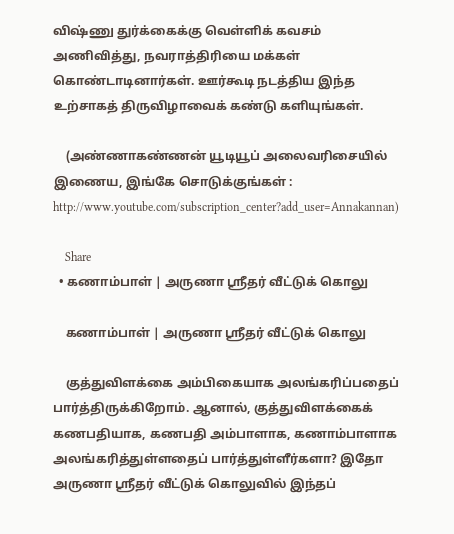விஷ்ணு துர்க்கைக்கு வெள்ளிக் கவசம் அணிவித்து, நவராத்திரியை மக்கள் கொண்டாடினார்கள். ஊர்கூடி நடத்திய இந்த உற்சாகத் திருவிழாவைக் கண்டு களியுங்கள்.

    (அண்ணாகண்ணன் யூடியூப் அலைவரிசையில் இணைய, இங்கே சொடுக்குங்கள் : http://www.youtube.com/subscription_center?add_user=Annakannan)

    Share
  • கணாம்பாள் | அருணா ஸ்ரீதர் வீட்டுக் கொலு

    கணாம்பாள் | அருணா ஸ்ரீதர் வீட்டுக் கொலு

    குத்துவிளக்கை அம்பிகையாக அலங்கரிப்பதைப் பார்த்திருக்கிறோம். ஆனால், குத்துவிளக்கைக் கணபதியாக, கணபதி அம்பாளாக, கணாம்பாளாக அலங்கரித்துள்ளதைப் பார்த்துள்ளீர்களா? இதோ அருணா ஸ்ரீதர் வீட்டுக் கொலுவில் இந்தப்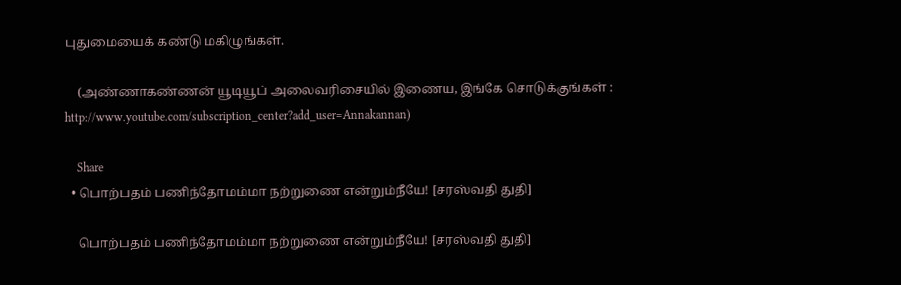புதுமையைக் கண்டு மகிழுங்கள்.

    (அண்ணாகண்ணன் யூடியூப் அலைவரிசையில் இணைய, இங்கே சொடுக்குங்கள் : http://www.youtube.com/subscription_center?add_user=Annakannan)

    Share
  • பொற்பதம் பணிந்தோமம்மா நற்றுணை என்றும்நீயே! [சரஸ்வதி துதி]

    பொற்பதம் பணிந்தோமம்மா நற்றுணை என்றும்நீயே! [சரஸ்வதி துதி]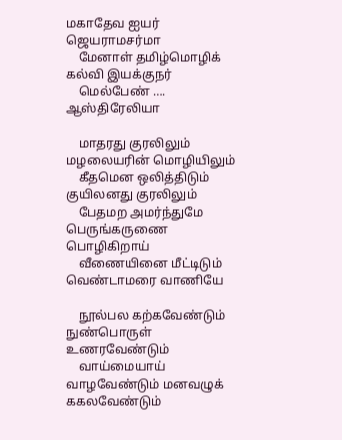மகாதேவ ஐயர் ஜெயராமசர்மா
    மேனாள் தமிழ்மொழிக் கல்வி இயக்குநர்
    மெல்பேண் …. ஆஸ்திரேலியா

    மாதரது குரலிலும் மழலையரின் மொழியிலும்
    கீதமென ஒலித்திடும் குயிலனது குரலிலும்
    பேதமற அமர்ந்துமே பெருங்கருணை பொழிகிறாய்
    வீணையினை மீட்டிடும் வெண்டாமரை வாணியே

    நூல்பல கற்கவேண்டும் நுண்பொருள் உணரவேண்டும்
    வாய்மையாய் வாழவேண்டும் மனவழுக் ககலவேண்டும்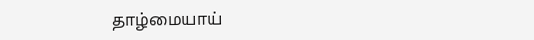தாழ்மையாய்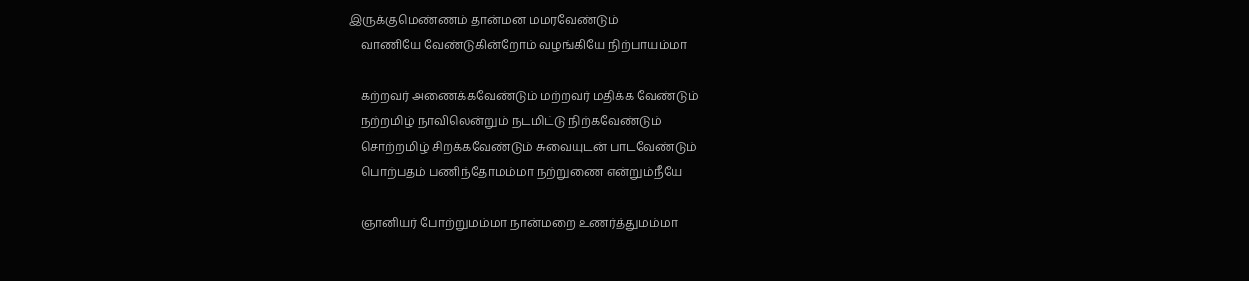இருக்குமெண்ணம் தான்மன மமரவேண்டும்
    வாணியே வேண்டுகின்றோம் வழங்கியே நிற்பாயம்மா

    கற்றவர் அணைக்கவேண்டும் மற்றவர் மதிக்க வேண்டும்
    நற்றமிழ் நாவிலென்றும் நடமிட்டு நிற்கவேண்டும்
    சொற்றமிழ் சிறக்கவேண்டும் சுவையுடன் பாடவேண்டும்
    பொற்பதம் பணிந்தோமம்மா நற்றுணை என்றும்நீயே

    ஞானியர் போற்றுமம்மா நான்மறை உணர்த்துமம்மா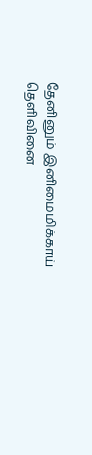தேனினும் இனிமைமிக்காய் தெளிவினை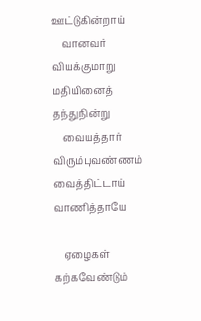ஊட்டுகின்றாய்
    வானவர் வியக்குமாறு மதியினைத் தந்துநின்று
    வையத்தார்  விரும்புவண்ணம் வைத்திட்டாய் வாணித்தாயே

    ஏழைகள் கற்கவேண்டும்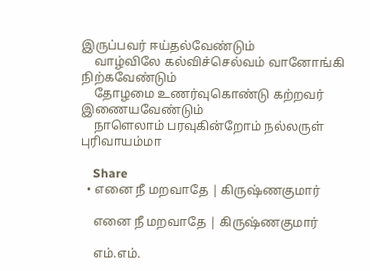இருப்பவர் ஈய்தல்வேண்டும்
    வாழ்விலே கல்விச்செல்வம் வானோங்கி நிற்கவேண்டும்
    தோழமை உணர்வுகொண்டு கற்றவர் இணையவேண்டும்
    நாளெலாம் பரவுகின்றோம் நல்லருள் புரிவாயம்மா

    Share
  • எனை நீ மறவாதே | கிருஷ்ணகுமார்

    எனை நீ மறவாதே | கிருஷ்ணகுமார்

    எம்.எம்.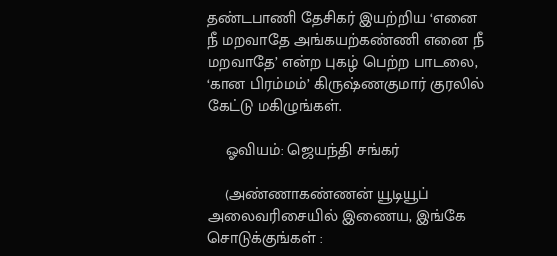தண்டபாணி தேசிகர் இயற்றிய ‘எனை நீ மறவாதே அங்கயற்கண்ணி எனை நீ மறவாதே’ என்ற புகழ் பெற்ற பாடலை, ‘கான பிரம்மம்’ கிருஷ்ணகுமார் குரலில் கேட்டு மகிழுங்கள்.

    ஓவியம்: ஜெயந்தி சங்கர்

    (அண்ணாகண்ணன் யூடியூப் அலைவரிசையில் இணைய, இங்கே சொடுக்குங்கள் :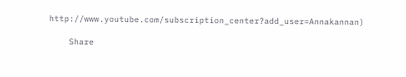http://www.youtube.com/subscription_center?add_user=Annakannan)

    Share